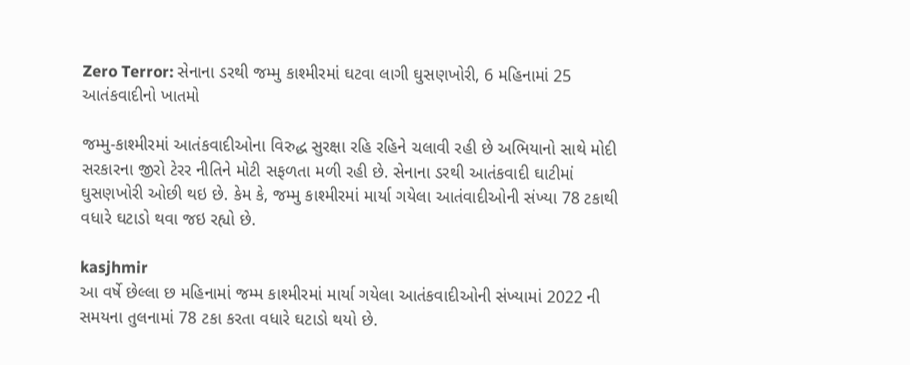Zero Terror: સેનાના ડરથી જમ્મુ કાશ્મીરમાં ઘટવા લાગી ઘુસણખોરી, 6 મહિનામાં 25 આતંકવાદીનો ખાતમો

જમ્મુ-કાશ્મીરમાં આતંકવાદીઓના વિરુદ્ધ સુરક્ષા રહિ રહિને ચલાવી રહી છે અભિયાનો સાથે મોદી સરકારના જીરો ટેરર નીતિને મોટી સફળતા મળી રહી છે. સેનાના ડરથી આતંકવાદી ઘાટીમાં ઘુસણખોરી ઓછી થઇ છે. કેમ કે, જમ્મુ કાશ્મીરમાં માર્યા ગયેલા આતંવાદીઓની સંખ્યા 78 ટકાથી વધારે ઘટાડો થવા જઇ રહ્યો છે.

kasjhmir
આ વર્ષે છેલ્લા છ મહિનામાં જમ્મ કાશ્મીરમાં માર્યા ગયેલા આતંકવાદીઓની સંખ્યામાં 2022 ની સમયના તુલનામાં 78 ટકા કરતા વધારે ઘટાડો થયો છે.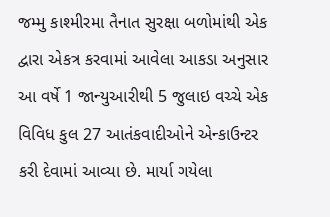જમ્મુ કાશ્મીરમા તૈનાત સુરક્ષા બળોમાંથી એક દ્વારા એકત્ર કરવામાં આવેલા આકડા અનુસાર આ વર્ષે 1 જાન્યુઆરીથી 5 જુલાઇ વચ્ચે એક વિવિધ કુલ 27 આતંકવાદીઓને એન્કાઉન્ટર કરી દેવામાં આવ્યા છે. માર્યા ગયેલા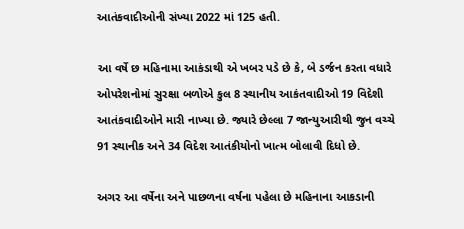આતંકવાદીઓની સંખ્યા 2022 માં 125 હતી.

આ વર્ષે છ મહિનામા આકંડાથી એ ખબર પડે છે કે, બે ડર્જન કરતા વધારે ઓપરેશનોમાં સુરક્ષા બળોએ કુલ 8 સ્થાનીય આકંતવાદીઓ 19 વિદેશી આતંકવાદીઓને મારી નાખ્યા છે. જ્યારે છેલ્લા 7 જાન્યુઆરીથી જુન વચ્ચે 91 સ્થાનીક અને 34 વિદેશ આતંકીયોનો ખાત્મ બોલાવી દિધો છે.

અગર આ વર્ષેના અને પાછળના વર્ષના પહેલા છે મહિનાના આકડાની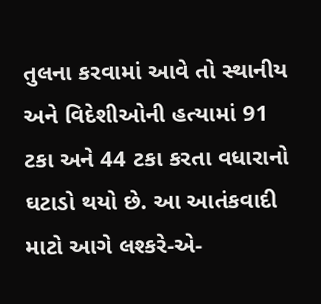તુલના કરવામાં આવે તો સ્થાનીય અને વિદેશીઓની હત્યામાં 91 ટકા અને 44 ટકા કરતા વધારાનો ઘટાડો થયો છે. આ આતંકવાદી માટો આગે લશ્કરે-એ-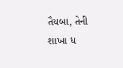તૈયબા, તેની શાખા ધ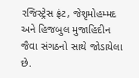રજિસ્ટ્રેસ ફ્રંટ, જેશૃમોહમ્મદ અને હિજબુલ મુજાહિદીન જૈવા સંગઠનો સાથે જોડાયેલા છે.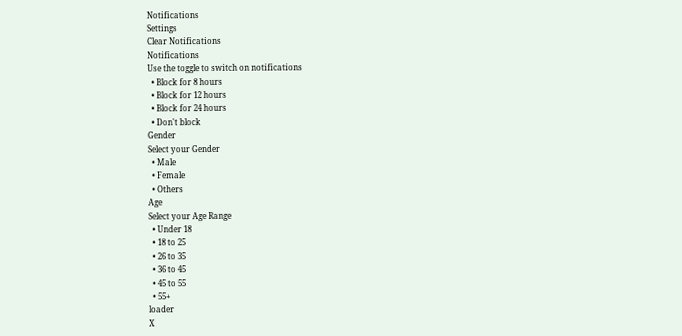Notifications
Settings
Clear Notifications
Notifications
Use the toggle to switch on notifications
  • Block for 8 hours
  • Block for 12 hours
  • Block for 24 hours
  • Don't block
Gender
Select your Gender
  • Male
  • Female
  • Others
Age
Select your Age Range
  • Under 18
  • 18 to 25
  • 26 to 35
  • 36 to 45
  • 45 to 55
  • 55+
loader
X